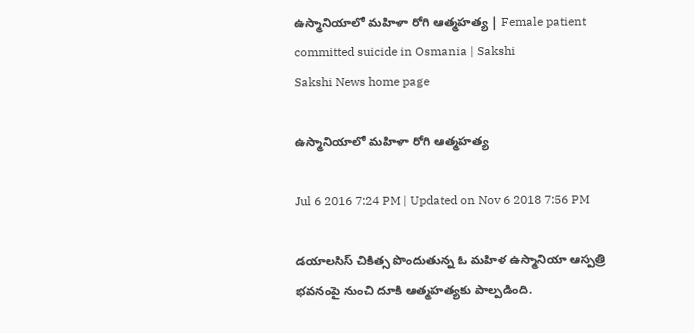ఉస్మానియాలో మహిళా రోగి ఆత్మహత్య | Female patient committed suicide in Osmania | Sakshi
Sakshi News home page

ఉస్మానియాలో మహిళా రోగి ఆత్మహత్య

Jul 6 2016 7:24 PM | Updated on Nov 6 2018 7:56 PM

డయాలసిస్ చికిత్స పొందుతున్న ఓ మహిళ ఉస్మానియా ఆస్పత్రి భవనంపై నుంచి దూకి ఆత్మహత్యకు పాల్పడింది.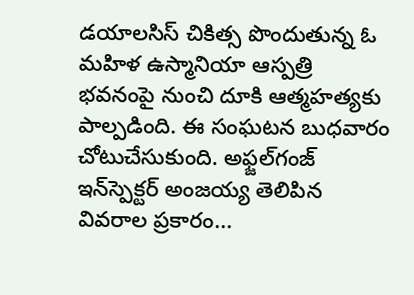డయాలసిస్ చికిత్స పొందుతున్న ఓ మహిళ ఉస్మానియా ఆస్పత్రి భవనంపై నుంచి దూకి ఆత్మహత్యకు పాల్పడింది. ఈ సంఘటన బుధవారం చోటుచేసుకుంది. అఫ్జల్‌గంజ్ ఇన్‌స్పెక్టర్ అంజయ్య తెలిపిన వివరాల ప్రకారం...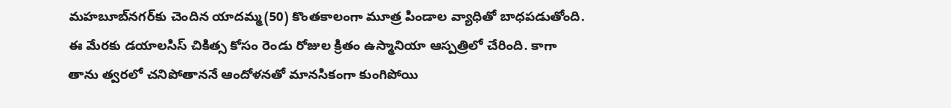మహబూబ్‌నగర్‌కు చెందిన యాదమ్మ(50) కొంతకాలంగా మూత్ర పిండాల వ్యాధితో బాధపడుతోంది. ఈ మేరకు డయాలసిస్ చికిత్స కోసం రెండు రోజుల క్రితం ఉస్మానియా ఆస్పత్రిలో చేరింది. కాగా తాను త్వరలో చనిపోతాననే ఆందోళనతో మానసికంగా కుంగిపోయి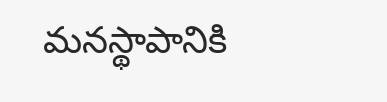మనస్థాపానికి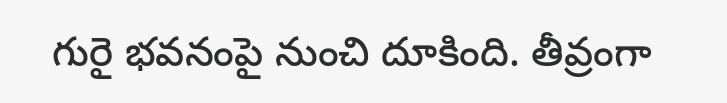గురై భవనంపై నుంచి దూకింది. తీవ్రంగా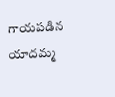గాయపడిన యాదమ్మ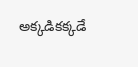అక్కడికక్కడే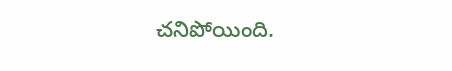చనిపోయింది.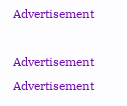Advertisement

Advertisement
Advertisement